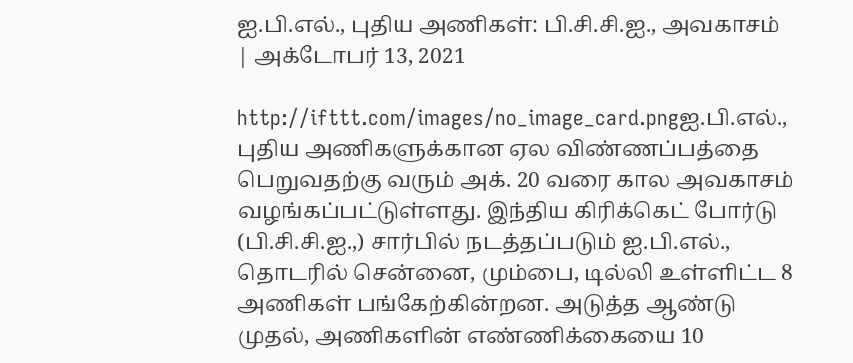ஐ.பி.எல்., புதிய அணிகள்: பி.சி.சி.ஐ., அவகாசம் | அக்டோபர் 13, 2021

http://ifttt.com/images/no_image_card.pngஐ.பி.எல்., புதிய அணிகளுக்கான ஏல விண்ணப்பத்தை பெறுவதற்கு வரும் அக். 20 வரை கால அவகாசம் வழங்கப்பட்டுள்ளது. இந்திய கிரிக்கெட் போர்டு (பி.சி.சி.ஐ.,) சார்பில் நடத்தப்படும் ஐ.பி.எல்., தொடரில் சென்னை, மும்பை, டில்லி உள்ளிட்ட 8 அணிகள் பங்கேற்கின்றன. அடுத்த ஆண்டு முதல், அணிகளின் எண்ணிக்கையை 10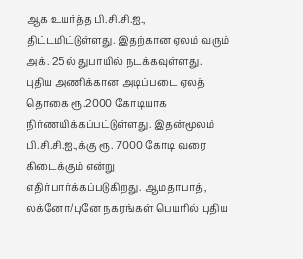ஆக உயர்த்த பி.சி.சி.ஐ., திட்டமிட்டுள்ளது. இதற்கான ஏலம் வரும் அக். 25ல் துபாயில் நடக்கவுள்ளது. புதிய அணிக்கான அடிப்படை ஏலத் தொகை ரூ.2000 கோடியாக நிர்ணயிக்கப்பட்டுள்ளது. இதன்மூலம் பி.சி.சி.ஐ.,க்கு ரூ. 7000 கோடி வரை கிடைக்கும் என்று எதிர்பார்க்கப்படுகிறது. ஆமதாபாத், லக்னோ/புனே நகரங்கள் பெயரில் புதிய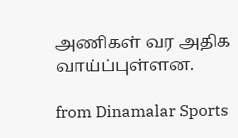அணிகள் வர அதிக வாய்ப்புள்ளன.

from Dinamalar Sports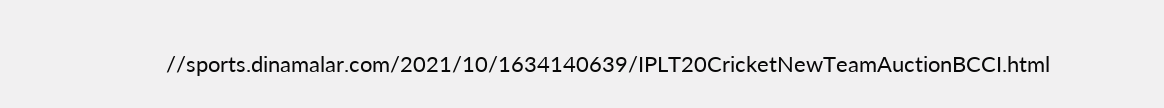//sports.dinamalar.com/2021/10/1634140639/IPLT20CricketNewTeamAuctionBCCI.html